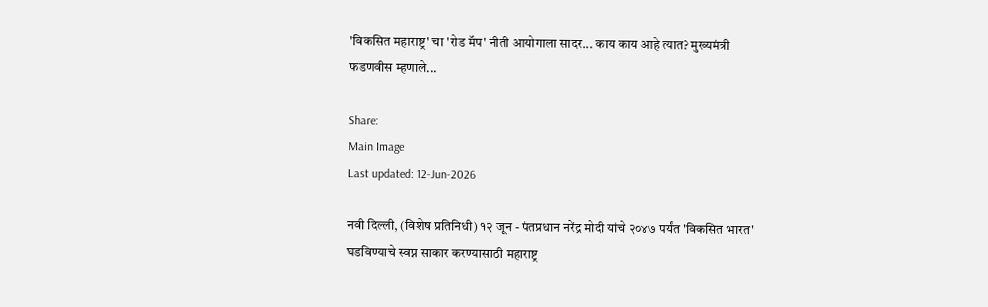'विकसित महाराष्ट्र' चा 'रोड मॅप' नीती आयोगाला सादर... काय काय आहे त्यात? मुख्यमंत्री फडणवीस म्हणाले...

Share:
Main Image
Last updated: 12-Jun-2026

नवी दिल्ली, (विशेष प्रतिनिधी) १२ जून - पंतप्रधान नरेंद्र मोदी यांचे २०४७ पर्यंत 'विकसित भारत' घडविण्याचे स्वप्न साकार करण्यासाठी महाराष्ट्र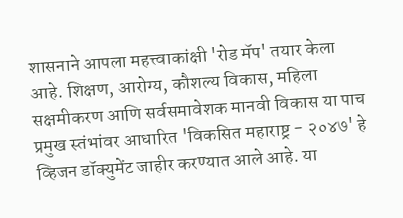शासनाने आपला महत्त्वाकांक्षी 'रोड मॅप' तयार केला आहे. शिक्षण, आरोग्य, कौशल्य विकास, महिला सक्षमीकरण आणि सर्वसमावेशक मानवी विकास या पाच प्रमुख स्तंभांवर आधारित 'विकसित महाराष्ट्र - २०४७' हे व्हिजन डॉक्युमेंट जाहीर करण्यात आले आहे. या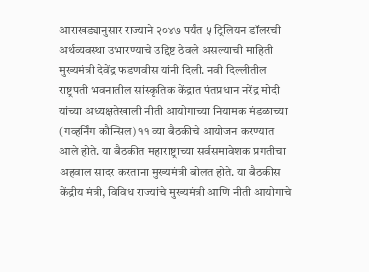आराखड्यानुसार राज्याने २०४७ पर्यंत ५ ट्रिलियन डॉलरची अर्थव्यवस्था उभारण्याचे उद्दिष्ट ठेवले असल्याची माहिती मुख्यमंत्री देवेंद्र फडणवीस यांनी दिली. नवी दिल्लीतील राष्ट्रपती भवनातील सांस्कृतिक केंद्रात पंतप्रधान नरेंद्र मोदी यांच्या अध्यक्षतेखाली नीती आयोगाच्या नियामक मंडळाच्या (गव्हर्निंग कौन्सिल) ११ व्या बैठकीचे आयोजन करण्यात आले होते. या बैठकीत महाराष्ट्राच्या सर्वसमावेशक प्रगतीचा अहवाल सादर करताना मुख्यमंत्री बोलत होते. या बैठकीस केंद्रीय मंत्री, विविध राज्यांचे मुख्यमंत्री आणि नीती आयोगाचे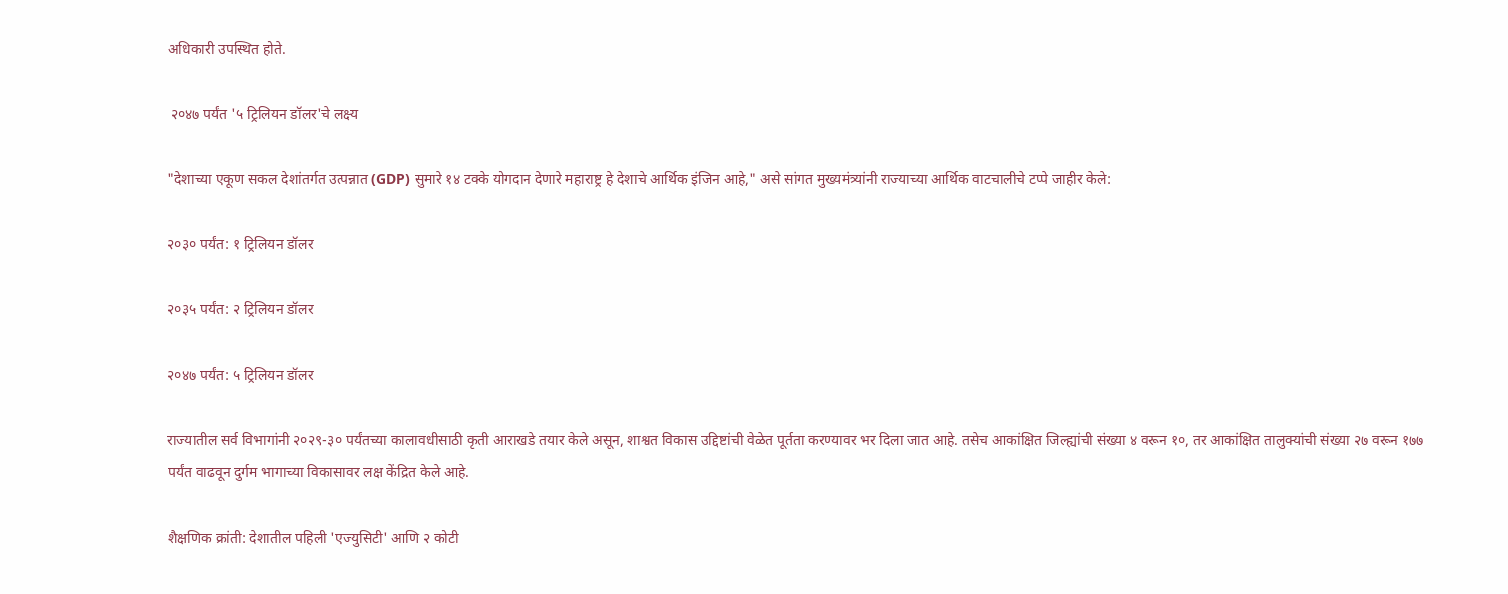अधिकारी उपस्थित होते.

 २०४७ पर्यंत '५ ट्रिलियन डॉलर'चे लक्ष्य

"देशाच्या एकूण सकल देशांतर्गत उत्पन्नात (GDP) सुमारे १४ टक्के योगदान देणारे महाराष्ट्र हे देशाचे आर्थिक इंजिन आहे," असे सांगत मुख्यमंत्र्यांनी राज्याच्या आर्थिक वाटचालीचे टप्पे जाहीर केले:

२०३० पर्यंत: १ ट्रिलियन डॉलर

२०३५ पर्यंत: २ ट्रिलियन डॉलर

२०४७ पर्यंत: ५ ट्रिलियन डॉलर

राज्यातील सर्व विभागांनी २०२९-३० पर्यंतच्या कालावधीसाठी कृती आराखडे तयार केले असून, शाश्वत विकास उद्दिष्टांची वेळेत पूर्तता करण्यावर भर दिला जात आहे. तसेच आकांक्षित जिल्ह्यांची संख्या ४ वरून १०, तर आकांक्षित तालुक्यांची संख्या २७ वरून १७७ पर्यंत वाढवून दुर्गम भागाच्या विकासावर लक्ष केंद्रित केले आहे.

शैक्षणिक क्रांती: देशातील पहिली 'एज्युसिटी' आणि २ कोटी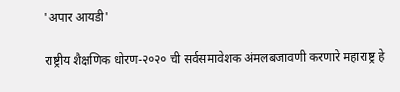'अपार आयडी'

राष्ट्रीय शैक्षणिक धोरण-२०२० ची सर्वसमावेशक अंमलबजावणी करणारे महाराष्ट्र हे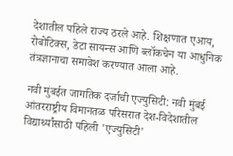देशातील पहिले राज्य ठरले आहे. शिक्षणात एआय, रोबोटिक्स, डेटा सायन्स आणि ब्लॉकचेन या आधुनिक तंत्रज्ञानाचा समावेश करण्यात आला आहे.

नवी मुंबईत जागतिक दर्जाची एज्युसिटी: नवी मुंबई आंतरराष्ट्रीय विमानतळ परिसरात देश-विदेशातील विद्यार्थ्यांसाठी पहिली 'एज्युसिटी'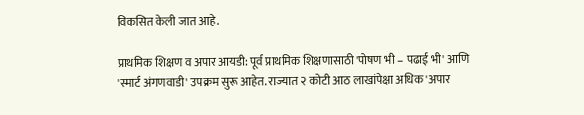विकसित केली जात आहे.

प्राथमिक शिक्षण व अपार आयडी: पूर्व प्राथमिक शिक्षणासाठी 'पोषण भी – पढाई भी' आणि 'स्मार्ट अंगणवाडी' उपक्रम सुरू आहेत. राज्यात २ कोटी आठ लाखांपेक्षा अधिक 'अपार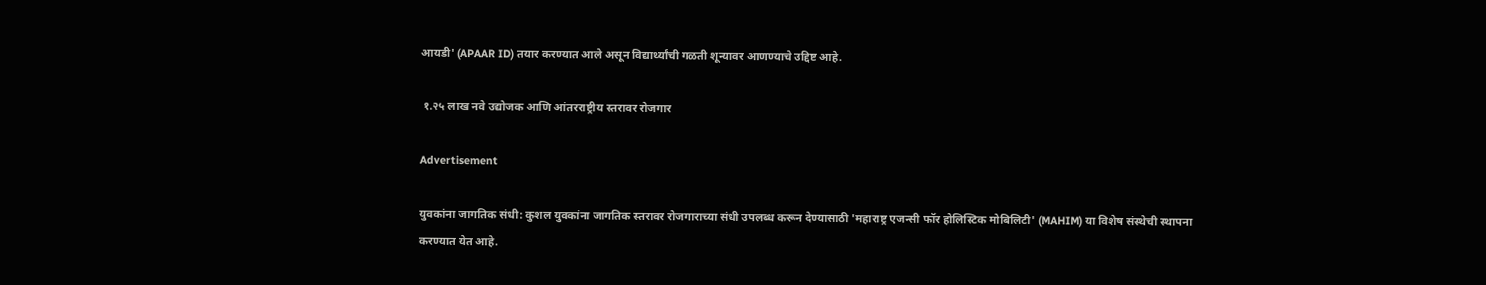आयडी' (APAAR ID) तयार करण्यात आले असून विद्यार्थ्यांची गळती शून्यावर आणण्याचे उद्दिष्ट आहे.

 १.२५ लाख नवे उद्योजक आणि आंतरराष्ट्रीय स्तरावर रोजगार

Advertisement

युवकांना जागतिक संधी: कुशल युवकांना जागतिक स्तरावर रोजगाराच्या संधी उपलब्ध करून देण्यासाठी 'महाराष्ट्र एजन्सी फॉर होलिस्टिक मोबिलिटी' (MAHIM) या विशेष संस्थेची स्थापना करण्यात येत आहे.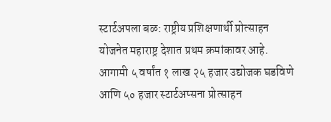स्टार्टअपला बळ: राष्ट्रीय प्रशिक्षणार्थी प्रोत्साहन योजनेत महाराष्ट्र देशात प्रथम क्रमांकावर आहे. आगामी ५ वर्षांत १ लाख २५ हजार उद्योजक घडविणे आणि ५० हजार स्टार्टअप्सना प्रोत्साहन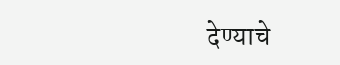देण्याचे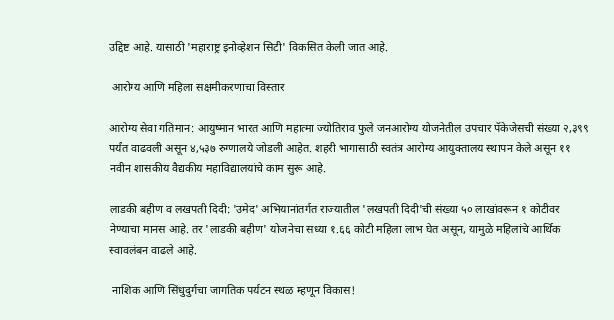उद्दिष्ट आहे. यासाठी 'महाराष्ट्र इनोव्हेशन सिटी' विकसित केली जात आहे.

 आरोग्य आणि महिला सक्षमीकरणाचा विस्तार

आरोग्य सेवा गतिमान: आयुष्मान भारत आणि महात्मा ज्योतिराव फुले जनआरोग्य योजनेतील उपचार पॅकेजेसची संख्या २,३९९ पर्यंत वाढवली असून ४,५३७ रुग्णालये जोडली आहेत. शहरी भागासाठी स्वतंत्र आरोग्य आयुक्तालय स्थापन केले असून ११ नवीन शासकीय वैद्यकीय महाविद्यालयांचे काम सुरू आहे.

लाडकी बहीण व लखपती दिदी: 'उमेद' अभियानांतर्गत राज्यातील 'लखपती दिदी'ची संख्या ५० लाखांवरून १ कोटीवर नेण्याचा मानस आहे. तर 'लाडकी बहीण' योजनेचा सध्या १.६६ कोटी महिला लाभ घेत असून, यामुळे महिलांचे आर्थिक स्वावलंबन वाढले आहे.

 नाशिक आणि सिंधुदुर्गचा जागतिक पर्यटन स्थळ म्हणून विकास!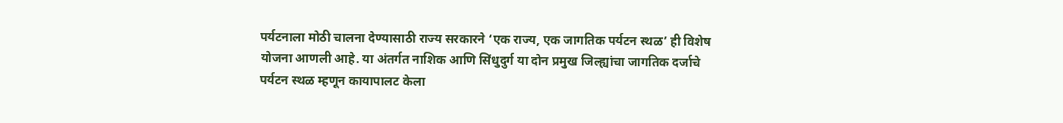पर्यटनाला मोठी चालना देण्यासाठी राज्य सरकारने ‘एक राज्य, एक जागतिक पर्यटन स्थळ’ ही विशेष योजना आणली आहे. या अंतर्गत नाशिक आणि सिंधुदुर्ग या दोन प्रमुख जिल्ह्यांचा जागतिक दर्जाचे पर्यटन स्थळ म्हणून कायापालट केला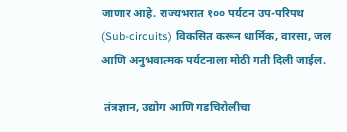जाणार आहे. राज्यभरात १०० पर्यटन उप-परिपथ (Sub-circuits) विकसित करून धार्मिक, वारसा, जल आणि अनुभवात्मक पर्यटनाला मोठी गती दिली जाईल.

 तंत्रज्ञान, उद्योग आणि गडचिरोलीचा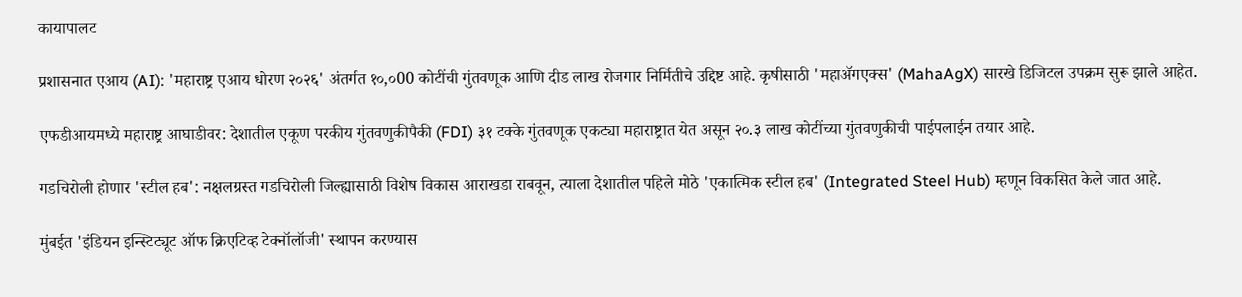कायापालट

प्रशासनात एआय (AI): 'महाराष्ट्र एआय धोरण २०२६' अंतर्गत १०,०00 कोटींची गुंतवणूक आणि दीड लाख रोजगार निर्मितीचे उद्दिष्ट आहे. कृषीसाठी 'महाॲगएक्स' (MahaAgX) सारखे डिजिटल उपक्रम सुरू झाले आहेत.

एफडीआयमध्ये महाराष्ट्र आघाडीवर: देशातील एकूण परकीय गुंतवणुकीपैकी (FDI) ३१ टक्के गुंतवणूक एकट्या महाराष्ट्रात येत असून २०.३ लाख कोटींच्या गुंतवणुकीची पाईपलाईन तयार आहे.

गडचिरोली होणार 'स्टील हब': नक्षलग्रस्त गडचिरोली जिल्ह्यासाठी विशेष विकास आराखडा राबवून, त्याला देशातील पहिले मोठे 'एकात्मिक स्टील हब' (Integrated Steel Hub) म्हणून विकसित केले जात आहे.

मुंबईत 'इंडियन इन्स्टिट्यूट ऑफ क्रिएटिव्ह टेक्नॉलॉजी' स्थापन करण्यास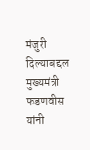मंजुरी दिल्याबद्दल मुख्यमंत्री फडणवीस यांनी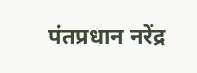पंतप्रधान नरेंद्र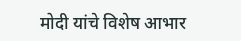मोदी यांचे विशेष आभार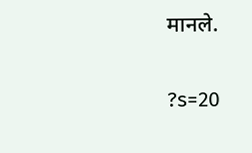मानले.

?s=20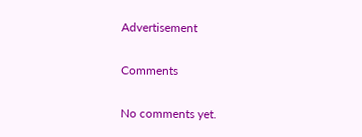Advertisement

Comments

No comments yet.